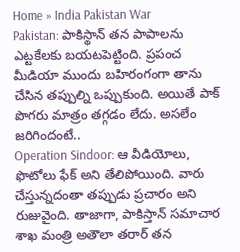Home » India Pakistan War
Pakistan: పాకిస్థాన్ తన పాపాలను ఎట్టకేలకు బయటపెట్టింది. ప్రపంచ మీడియా ముందు బహిరంగంగా తాను చేసిన తప్పుల్ని ఒప్పుకుంది. అయితే పాక్ పొగరు మాత్రం తగ్గడం లేదు. అసలేం జరిగిందంటే..
Operation Sindoor: ఆ వీడియోలు, ఫొటోలు ఫేక్ అని తేలిపోయింది. వారు చేస్తున్నదంతా తప్పుడు ప్రచారం అని రుజువైంది. తాజాగా, పాకిస్తాన్ సమాచార శాఖ మంత్రి అతౌలా తరార్ తన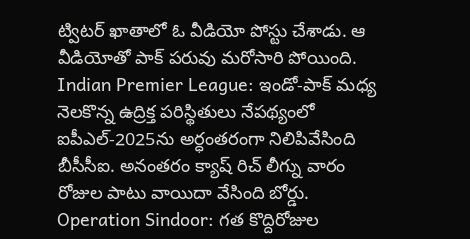ట్విటర్ ఖాతాలో ఓ వీడియో పోస్టు చేశాడు. ఆ వీడియోతో పాక్ పరువు మరోసారి పోయింది.
Indian Premier League: ఇండో-పాక్ మధ్య నెలకొన్న ఉద్రిక్త పరిస్థితులు నేపథ్యంలో ఐపీఎల్-2025ను అర్ధంతరంగా నిలిపివేసింది బీసీసీఐ. అనంతరం క్యాష్ రిచ్ లీగ్ను వారం రోజుల పాటు వాయిదా వేసింది బోర్డు.
Operation Sindoor: గత కొద్దిరోజుల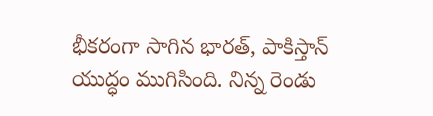భీకరంగా సాగిన భారత్, పాకిస్తాన్ యుద్ధం ముగిసింది. నిన్న రెండు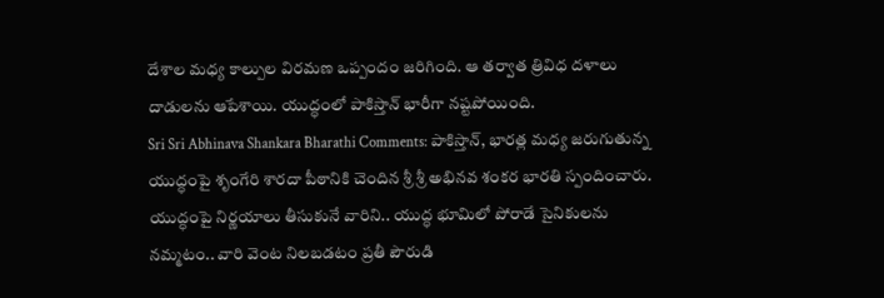దేశాల మధ్య కాల్పుల విరమణ ఒప్పందం జరిగింది. ఆ తర్వాత త్రివిధ దళాలు దాడులను ఆపేశాయి. యుద్ధంలో పాకిస్తాన్ భారీగా నష్టపోయింది.
Sri Sri Abhinava Shankara Bharathi Comments: పాకిస్తాన్, భారత్ల మధ్య జరుగుతున్న యుద్ధంపై శృంగేరి శారదా పీఠానికి చెందిన శ్రీ శ్రీ అభినవ శంకర భారతి స్పందించారు. యుద్ధంపై నిర్ణయాలు తీసుకునే వారిని.. యుద్ధ భూమిలో పోరాడే సైనికులను నమ్మటం.. వారి వెంట నిలబడటం ప్రతీ పౌరుడి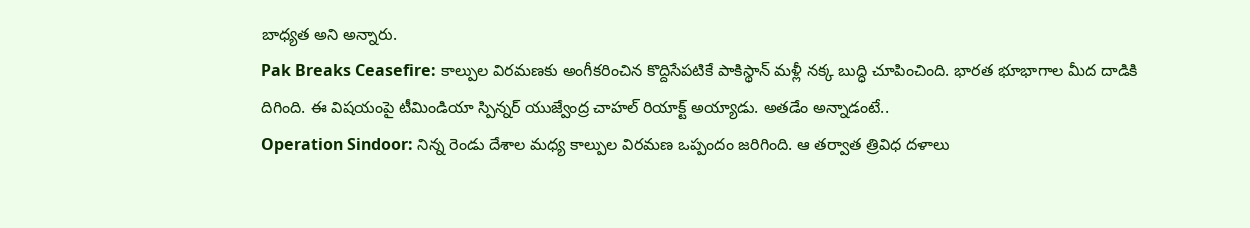బాధ్యత అని అన్నారు.
Pak Breaks Ceasefire: కాల్పుల విరమణకు అంగీకరించిన కొద్దిసేపటికే పాకిస్థాన్ మళ్లీ నక్క బుద్ధి చూపించింది. భారత భూభాగాల మీద దాడికి దిగింది. ఈ విషయంపై టీమిండియా స్పిన్నర్ యుజ్వేంద్ర చాహల్ రియాక్ట్ అయ్యాడు. అతడేం అన్నాడంటే..
Operation Sindoor: నిన్న రెండు దేశాల మధ్య కాల్పుల విరమణ ఒప్పందం జరిగింది. ఆ తర్వాత త్రివిధ దళాలు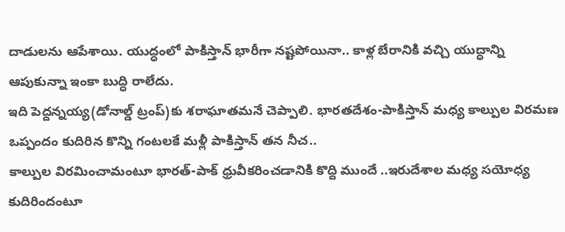దాడులను ఆపేశాయి. యుద్ధంలో పాకిస్తాన్ భారీగా నష్టపోయినా.. కాళ్ల బేరానికి వచ్చి యుద్ధాన్ని ఆపుకున్నా ఇంకా బుద్ధి రాలేదు.
ఇది పెద్దన్నయ్య(డోనాల్డ్ ట్రంప్)కు శరాఘాతమనే చెప్పాలి. భారతదేశం-పాకిస్తాన్ మధ్య కాల్పుల విరమణ ఒప్పందం కుదిరిన కొన్ని గంటలకే మళ్లీ పాకిస్తాన్ తన నీచ..
కాల్పుల విరమించామంటూ భారత్-పాక్ ధ్రువీకరించడానికి కొద్ది ముందే ..ఇరుదేశాల మధ్య సయోధ్య కుదిరిందంటూ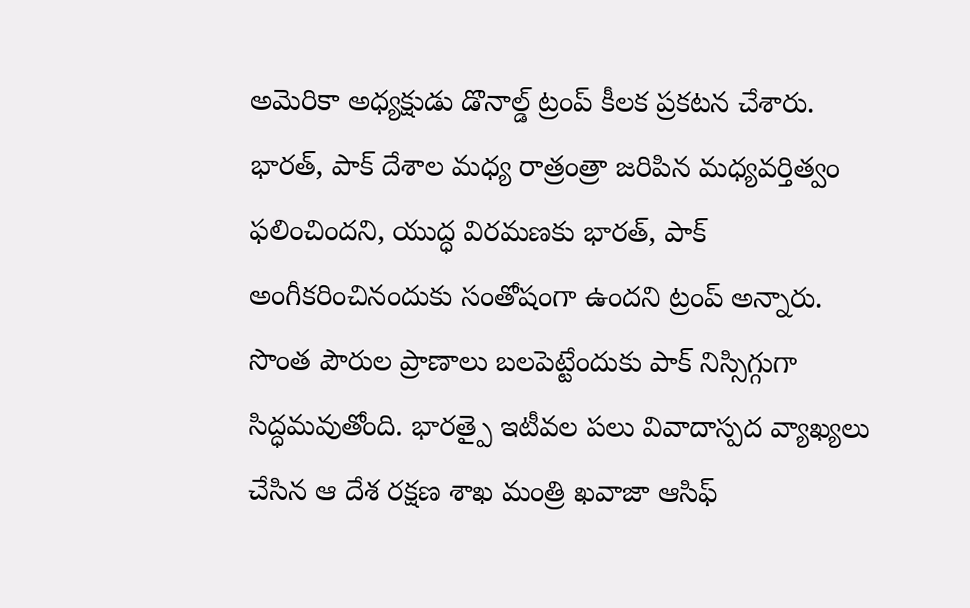అమెరికా అధ్యక్షుడు డొనాల్డ్ ట్రంప్ కీలక ప్రకటన చేశారు. భారత్, పాక్ దేశాల మధ్య రాత్రంత్రా జరిపిన మధ్యవర్తిత్వం ఫలించిందని, యుద్ధ విరమణకు భారత్, పాక్ అంగీకరించినందుకు సంతోషంగా ఉందని ట్రంప్ అన్నారు.
సొంత పౌరుల ప్రాణాలు బలపెట్టేందుకు పాక్ నిస్సిగ్గుగా సిద్ధమవుతోంది. భారత్పై ఇటీవల పలు వివాదాస్పద వ్యాఖ్యలు చేసిన ఆ దేశ రక్షణ శాఖ మంత్రి ఖవాజా ఆసిఫ్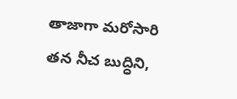తాజాగా మరోసారి తన నీచ బుద్ధిని,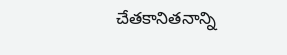చేతకానితనాన్ని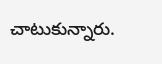చాటుకున్నారు.